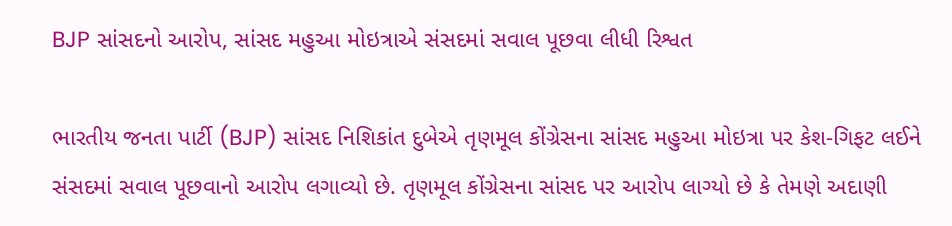BJP સાંસદનો આરોપ, સાંસદ મહુઆ મોઇત્રાએ સંસદમાં સવાલ પૂછવા લીધી રિશ્વત

ભારતીય જનતા પાર્ટી (BJP) સાંસદ નિશિકાંત દુબેએ તૃણમૂલ કોંગ્રેસના સાંસદ મહુઆ મોઇત્રા પર કેશ-ગિફટ લઈને સંસદમાં સવાલ પૂછવાનો આરોપ લગાવ્યો છે. તૃણમૂલ કોંગ્રેસના સાંસદ પર આરોપ લાગ્યો છે કે તેમણે અદાણી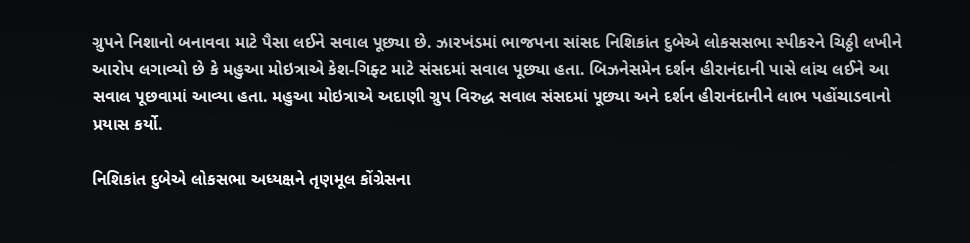ગ્રુપને નિશાનો બનાવવા માટે પૈસા લઈને સવાલ પૂછ્યા છે. ઝારખંડમાં ભાજપના સાંસદ નિશિકાંત દુબેએ લોકસસભા સ્પીકરને ચિઠ્ઠી લખીને આરોપ લગાવ્યો છે કે મહુઆ મોઇત્રાએ કેશ-ગિફ્ટ માટે સંસદમાં સવાલ પૂછ્યા હતા. બિઝનેસમેન દર્શન હીરાનંદાની પાસે લાંચ લઈને આ સવાલ પૂછવામાં આવ્યા હતા. મહુઆ મોઇત્રાએ અદાણી ગ્રુપ વિરુદ્ધ સવાલ સંસદમાં પૂછ્યા અને દર્શન હીરાનંદાનીને લાભ પહોંચાડવાનો પ્રયાસ કર્યો.

નિશિકાંત દુબેએ લોકસભા અધ્યક્ષને તૃણમૂલ કોંગ્રેસના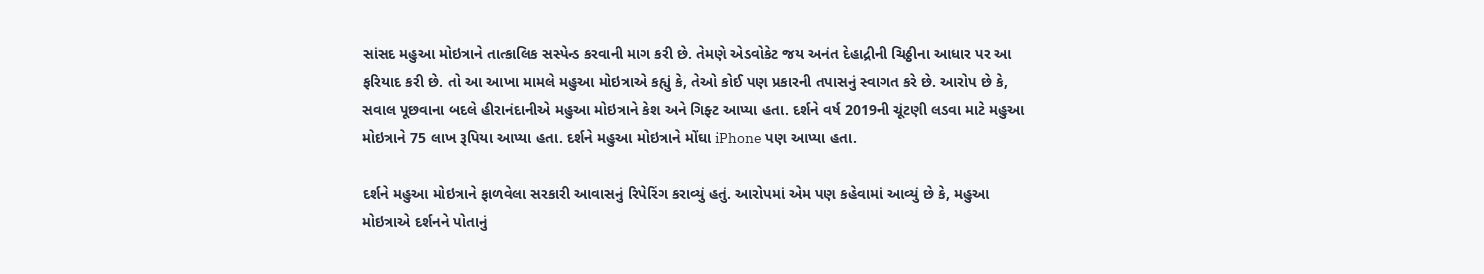સાંસદ મહુઆ મોઇત્રાને તાત્કાલિક સસ્પેન્ડ કરવાની માગ કરી છે. તેમણે એડવોકેટ જય અનંત દેહાદ્રીની ચિઠ્ઠીના આધાર પર આ ફરિયાદ કરી છે. તો આ આખા મામલે મહુઆ મોઇત્રાએ કહ્યું કે, તેઓ કોઈ પણ પ્રકારની તપાસનું સ્વાગત કરે છે. આરોપ છે કે, સવાલ પૂછવાના બદલે હીરાનંદાનીએ મહુઆ મોઇત્રાને કેશ અને ગિફ્ટ આપ્યા હતા. દર્શને વર્ષ 2019ની ચૂંટણી લડવા માટે મહુઆ મોઇત્રાને 75 લાખ રૂપિયા આપ્યા હતા. દર્શને મહુઆ મોઇત્રાને મોંઘા iPhone પણ આપ્યા હતા.

દર્શને મહુઆ મોઇત્રાને ફાળવેલા સરકારી આવાસનું રિપેરિંગ કરાવ્યું હતું. આરોપમાં એમ પણ કહેવામાં આવ્યું છે કે, મહુઆ મોઇત્રાએ દર્શનને પોતાનું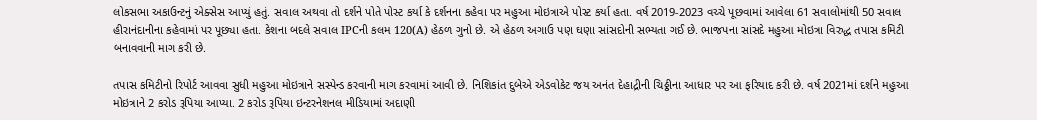લોકસભા અકાઉન્ટનું એક્સેસ આપ્યું હતું. સવાલ અથવા તો દર્શને પોતે પોસ્ટ કર્યા કે દર્શનના કહેવા પર મહુઆ મોઇત્રાએ પોસ્ટ કર્યા હતા. વર્ષ 2019-2023 વચ્ચે પૂછવામાં આવેલા 61 સવાલોમાંથી 50 સવાલ હીરાનંદાનીના કહેવામાં પર પૂછ્યા હતા. કેશના બદલે સવાલ IPCની કલમ 120(A) હેઠળ ગુનો છે. એ હેઠળ અગાઉ પણ ઘણા સાંસદોની સભ્યતા ગઈ છે. ભાજપના સાંસદે મહુઆ મોઇત્રા વિરુદ્ધ તપાસ કમિટી બનાવવાની માગ કરી છે.

તપાસ કમિટીનો રિપોર્ટ આવવા સુધી મહુઆ મોઇત્રાને સસ્પેન્ડ કરવાની માગ કરવામાં આવી છે. નિશિકાંત દુબેએ એડવોકેટ જય અનંત દેહાદ્રીની ચિઠ્ઠીના આધાર પર આ ફરિયાદ કરી છે. વર્ષ 2021માં દર્શને મહુઆ મોઇત્રાને 2 કરોડ રૂપિયા આપ્યા. 2 કરોડ રૂપિયા ઇન્ટરનેશનલ મીડિયામાં અદાણી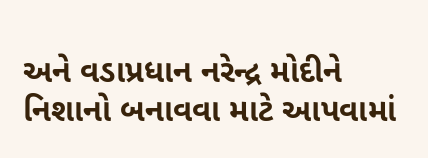અને વડાપ્રધાન નરેન્દ્ર મોદીને નિશાનો બનાવવા માટે આપવામાં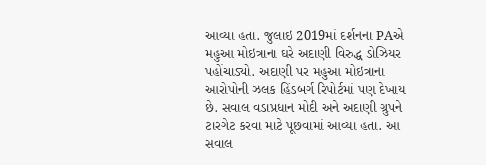આવ્યા હતા. જુલાઇ 2019માં દર્શનના PAએ મહુઆ મોઇત્રાના ઘરે અદાણી વિરુદ્ધ ડોઝિયર પહોંચાડ્યો. અદાણી પર મહુઆ મોઇત્રાના આરોપોની ઝલક હિંડબર્ગ રિપોર્ટમાં પણ દેખાય છે. સવાલ વડાપ્રધાન મોદી અને અદાણી ગ્રુપને ટારગેટ કરવા માટે પૂછવામાં આવ્યા હતા. આ સવાલ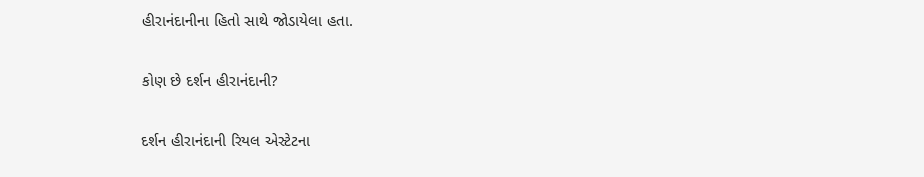હીરાનંદાનીના હિતો સાથે જોડાયેલા હતા.

કોણ છે દર્શન હીરાનંદાની?

દર્શન હીરાનંદાની રિયલ એસ્ટેટના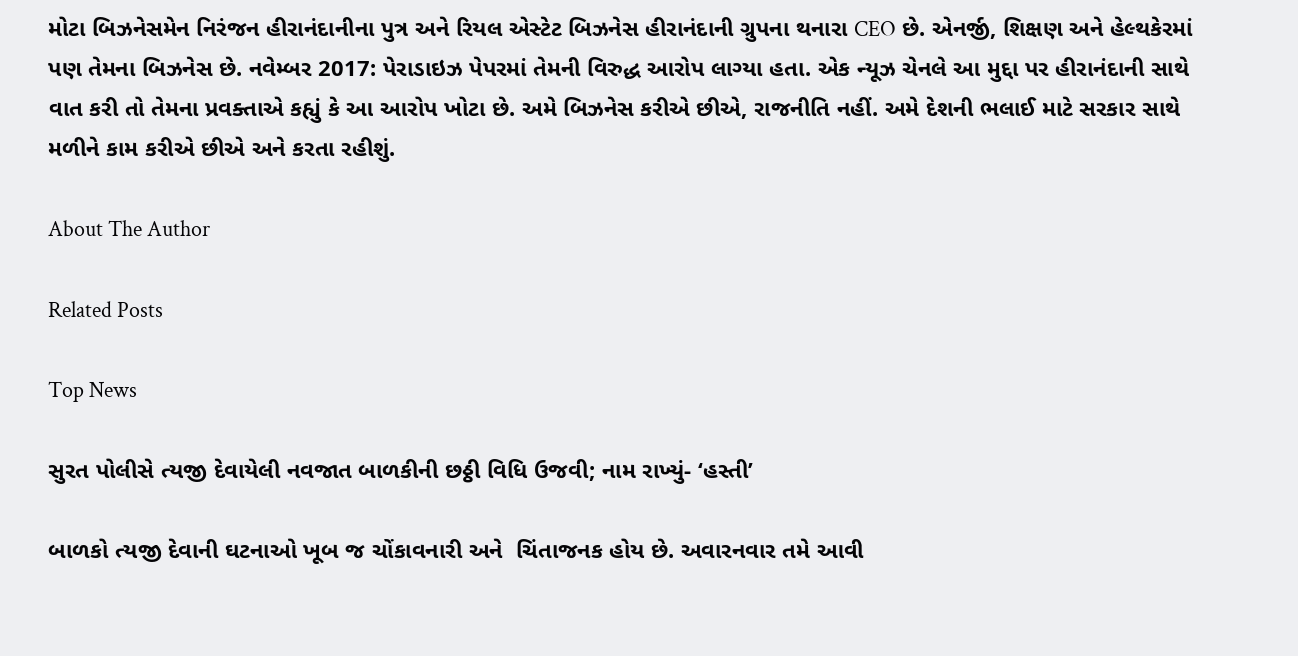મોટા બિઝનેસમેન નિરંજન હીરાનંદાનીના પુત્ર અને રિયલ એસ્ટેટ બિઝનેસ હીરાનંદાની ગ્રુપના થનારા CEO છે. એનર્જી, શિક્ષણ અને હેલ્થકેરમાં પણ તેમના બિઝનેસ છે. નવેમ્બર 2017: પેરાડાઇઝ પેપરમાં તેમની વિરુદ્ધ આરોપ લાગ્યા હતા. એક ન્યૂઝ ચેનલે આ મુદ્દા પર હીરાનંદાની સાથે વાત કરી તો તેમના પ્રવક્તાએ કહ્યું કે આ આરોપ ખોટા છે. અમે બિઝનેસ કરીએ છીએ, રાજનીતિ નહીં. અમે દેશની ભલાઈ માટે સરકાર સાથે મળીને કામ કરીએ છીએ અને કરતા રહીશું.

About The Author

Related Posts

Top News

સુરત પોલીસે ત્યજી દેવાયેલી નવજાત બાળકીની છઠ્ઠી વિધિ ઉજવી; નામ રાખ્યું- ‘હસ્તી’

બાળકો ત્યજી દેવાની ઘટનાઓ ખૂબ જ ચોંકાવનારી અને  ચિંતાજનક હોય છે. અવારનવાર તમે આવી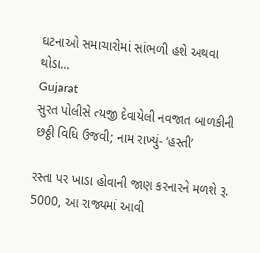ઘટનાઓ સમાચારોમાં સાંભળી હશે અથવા થોડા...
Gujarat
સુરત પોલીસે ત્યજી દેવાયેલી નવજાત બાળકીની છઠ્ઠી વિધિ ઉજવી; નામ રાખ્યું- ‘હસ્તી’

રસ્તા પર ખાડા હોવાની જાણ કરનારને મળશે રૂ. 5000, આ રાજ્યમાં આવી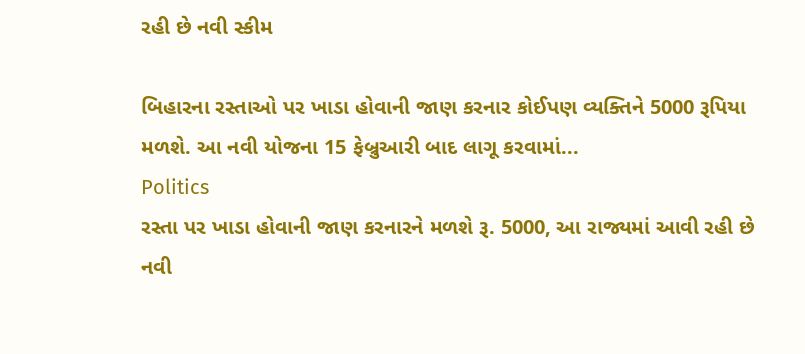રહી છે નવી સ્કીમ

બિહારના રસ્તાઓ પર ખાડા હોવાની જાણ કરનાર કોઈપણ વ્યક્તિને 5000 રૂપિયા મળશે. આ નવી યોજના 15 ફેબ્રુઆરી બાદ લાગૂ કરવામાં...
Politics
રસ્તા પર ખાડા હોવાની જાણ કરનારને મળશે રૂ. 5000, આ રાજ્યમાં આવી રહી છે નવી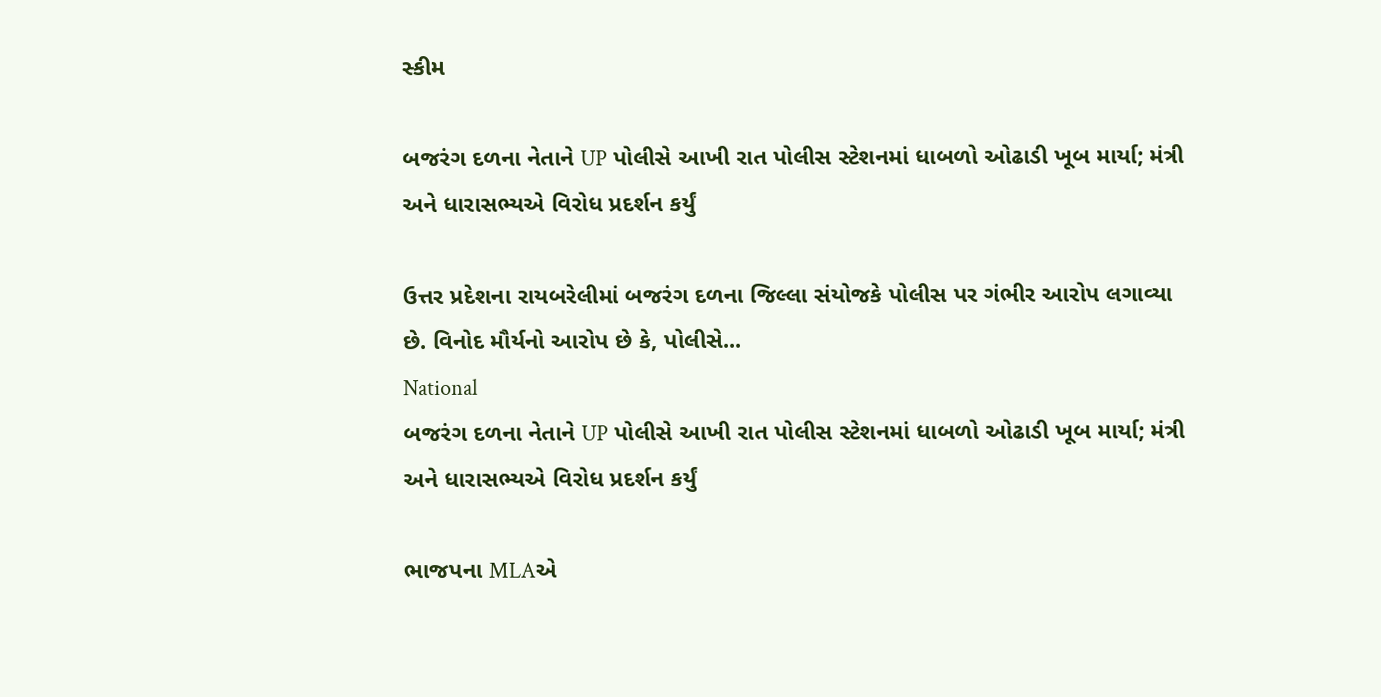સ્કીમ

બજરંગ દળના નેતાને UP પોલીસે આખી રાત પોલીસ સ્ટેશનમાં ધાબળો ઓઢાડી ખૂબ માર્યા; મંત્રી અને ધારાસભ્યએ વિરોધ પ્રદર્શન કર્યું

ઉત્તર પ્રદેશના રાયબરેલીમાં બજરંગ દળના જિલ્લા સંયોજકે પોલીસ પર ગંભીર આરોપ લગાવ્યા છે. વિનોદ મૌર્યનો આરોપ છે કે, પોલીસે...
National
બજરંગ દળના નેતાને UP પોલીસે આખી રાત પોલીસ સ્ટેશનમાં ધાબળો ઓઢાડી ખૂબ માર્યા; મંત્રી અને ધારાસભ્યએ વિરોધ પ્રદર્શન કર્યું

ભાજપના MLAએ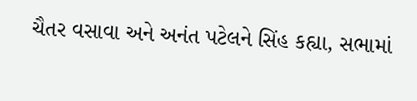ચૈતર વસાવા અને અનંત પટેલને સિંહ કહ્યા, સભામાં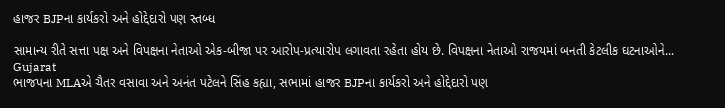હાજર BJPના કાર્યકરો અને હોદ્દેદારો પણ સ્તબ્ધ

સામાન્ય રીતે સત્તા પક્ષ અને વિપક્ષના નેતાઓ એક-બીજા પર આરોપ-પ્રત્યારોપ લગાવતા રહેતા હોય છે. વિપક્ષના નેતાઓ રાજયમાં બનતી કેટલીક ઘટનાઓને...
Gujarat
ભાજપના MLAએ ચૈતર વસાવા અને અનંત પટેલને સિંહ કહ્યા, સભામાં હાજર BJPના કાર્યકરો અને હોદ્દેદારો પણ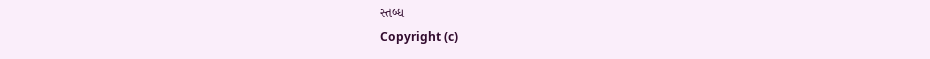સ્તબ્ધ
Copyright (c)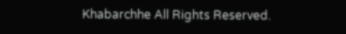Khabarchhe All Rights Reserved.